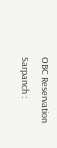OBC Reservation Sarpanch :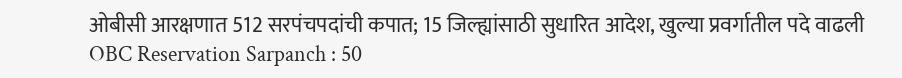ओबीसी आरक्षणात 512 सरपंचपदांची कपात; 15 जिल्ह्यांसाठी सुधारित आदेश, खुल्या प्रवर्गातील पदे वाढली
OBC Reservation Sarpanch : 50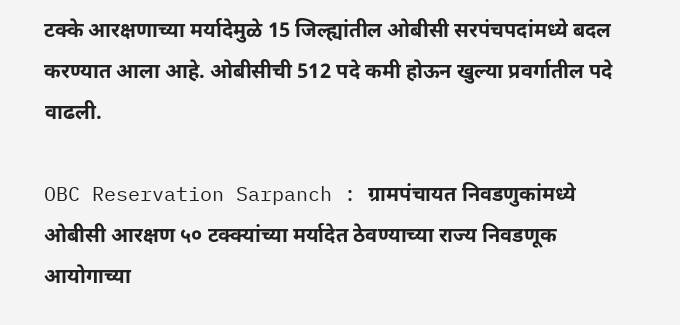टक्के आरक्षणाच्या मर्यादेमुळे 15 जिल्ह्यांतील ओबीसी सरपंचपदांमध्ये बदल करण्यात आला आहे. ओबीसीची 512 पदे कमी होऊन खुल्या प्रवर्गातील पदे वाढली.

OBC Reservation Sarpanch : ग्रामपंचायत निवडणुकांमध्ये ओबीसी आरक्षण ५० टक्क्यांच्या मर्यादेत ठेवण्याच्या राज्य निवडणूक आयोगाच्या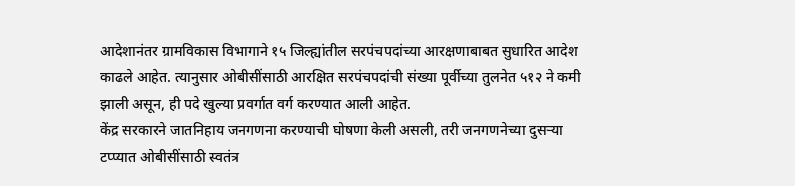आदेशानंतर ग्रामविकास विभागाने १५ जिल्ह्यांतील सरपंचपदांच्या आरक्षणाबाबत सुधारित आदेश काढले आहेत. त्यानुसार ओबीसींसाठी आरक्षित सरपंचपदांची संख्या पूर्वीच्या तुलनेत ५१२ ने कमी झाली असून, ही पदे खुल्या प्रवर्गात वर्ग करण्यात आली आहेत.
केंद्र सरकारने जातनिहाय जनगणना करण्याची घोषणा केली असली, तरी जनगणनेच्या दुसऱ्या टप्प्यात ओबीसींसाठी स्वतंत्र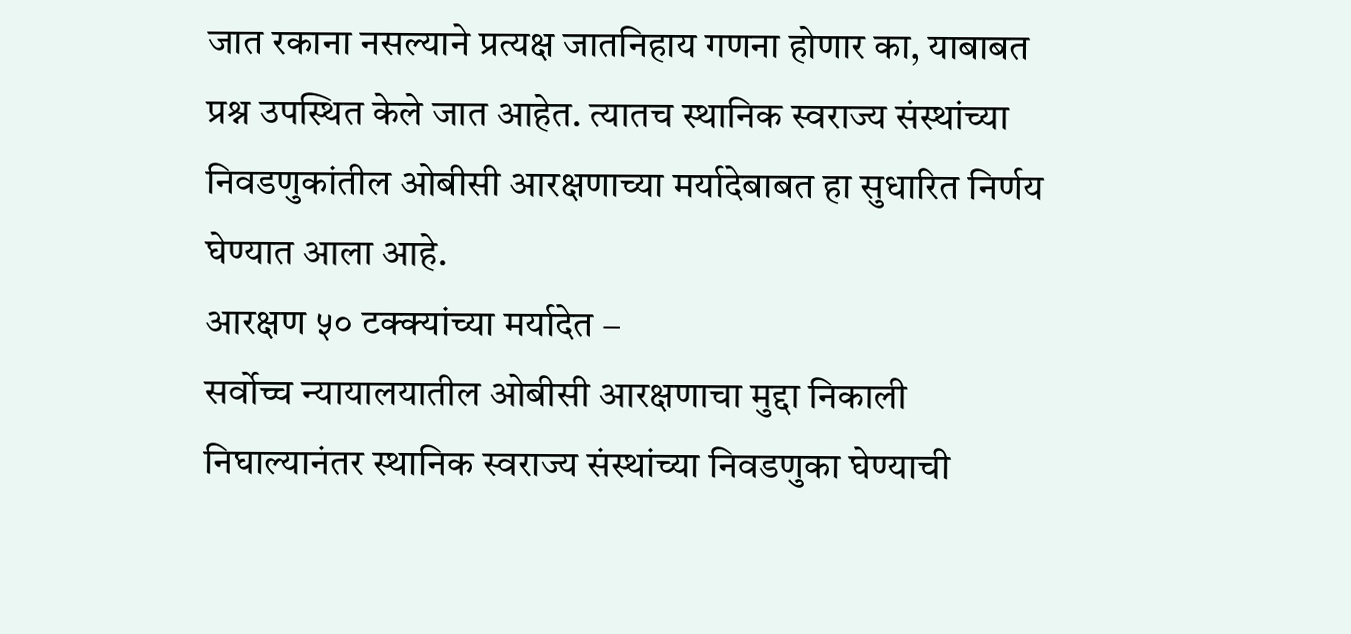जात रकाना नसल्याने प्रत्यक्ष जातनिहाय गणना होणार का, याबाबत प्रश्न उपस्थित केले जात आहेत. त्यातच स्थानिक स्वराज्य संस्थांच्या निवडणुकांतील ओबीसी आरक्षणाच्या मर्यादेबाबत हा सुधारित निर्णय घेण्यात आला आहे.
आरक्षण ५० टक्क्यांच्या मर्यादेत –
सर्वोच्च न्यायालयातील ओबीसी आरक्षणाचा मुद्दा निकाली निघाल्यानंतर स्थानिक स्वराज्य संस्थांच्या निवडणुका घेण्याची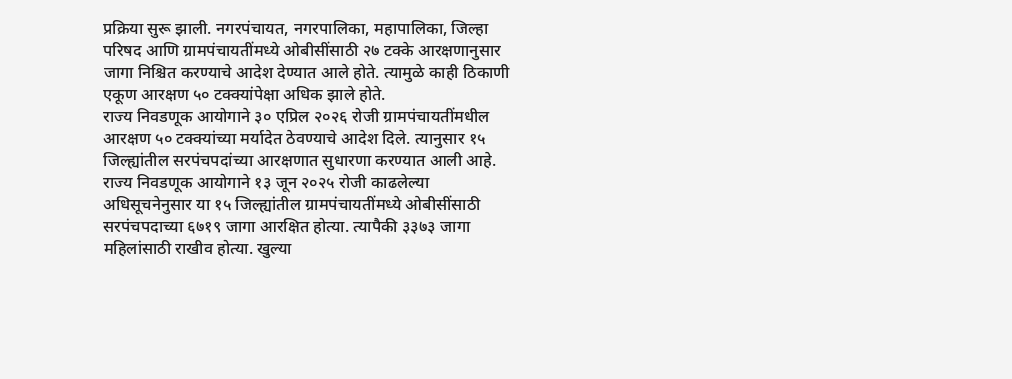प्रक्रिया सुरू झाली. नगरपंचायत, नगरपालिका, महापालिका, जिल्हा परिषद आणि ग्रामपंचायतींमध्ये ओबीसींसाठी २७ टक्के आरक्षणानुसार जागा निश्चित करण्याचे आदेश देण्यात आले होते. त्यामुळे काही ठिकाणी एकूण आरक्षण ५० टक्क्यांपेक्षा अधिक झाले होते.
राज्य निवडणूक आयोगाने ३० एप्रिल २०२६ रोजी ग्रामपंचायतींमधील आरक्षण ५० टक्क्यांच्या मर्यादेत ठेवण्याचे आदेश दिले. त्यानुसार १५ जिल्ह्यांतील सरपंचपदांच्या आरक्षणात सुधारणा करण्यात आली आहे.
राज्य निवडणूक आयोगाने १३ जून २०२५ रोजी काढलेल्या अधिसूचनेनुसार या १५ जिल्ह्यांतील ग्रामपंचायतींमध्ये ओबीसींसाठी सरपंचपदाच्या ६७१९ जागा आरक्षित होत्या. त्यापैकी ३३७३ जागा महिलांसाठी राखीव होत्या. खुल्या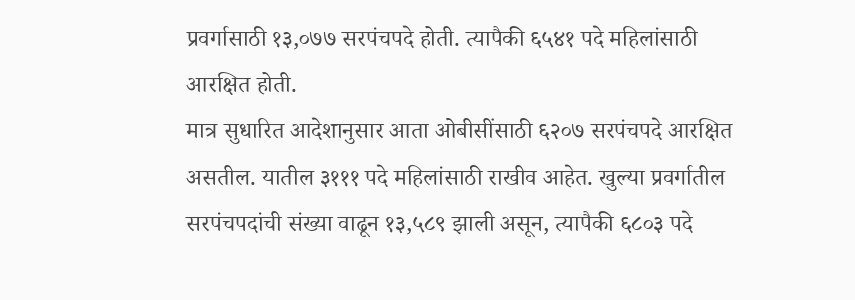प्रवर्गासाठी १३,०७७ सरपंचपदे होती. त्यापैकी ६५४१ पदे महिलांसाठी आरक्षित होती.
मात्र सुधारित आदेशानुसार आता ओबीसींसाठी ६२०७ सरपंचपदे आरक्षित असतील. यातील ३१११ पदे महिलांसाठी राखीव आहेत. खुल्या प्रवर्गातील सरपंचपदांची संख्या वाढून १३,५८९ झाली असून, त्यापैकी ६८०३ पदे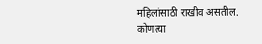महिलांसाठी राखीव असतील.
कोणत्या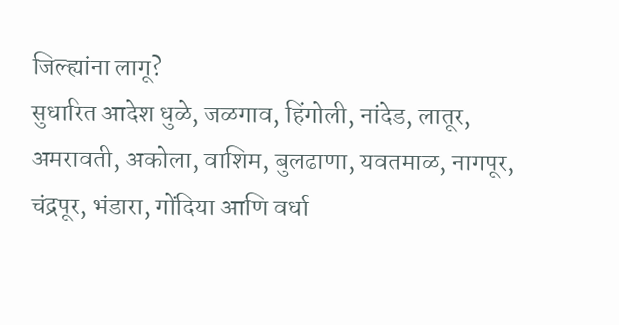जिल्ह्यांना लागू?
सुधारित आदेश धुळे, जळगाव, हिंगोली, नांदेड, लातूर, अमरावती, अकोला, वाशिम, बुलढाणा, यवतमाळ, नागपूर, चंद्रपूर, भंडारा, गोंदिया आणि वर्धा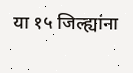या १५ जिल्ह्यांना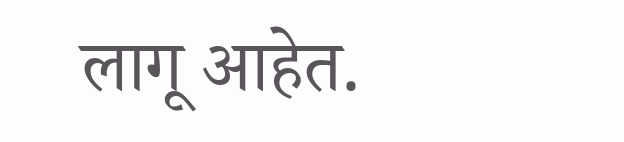लागू आहेत.